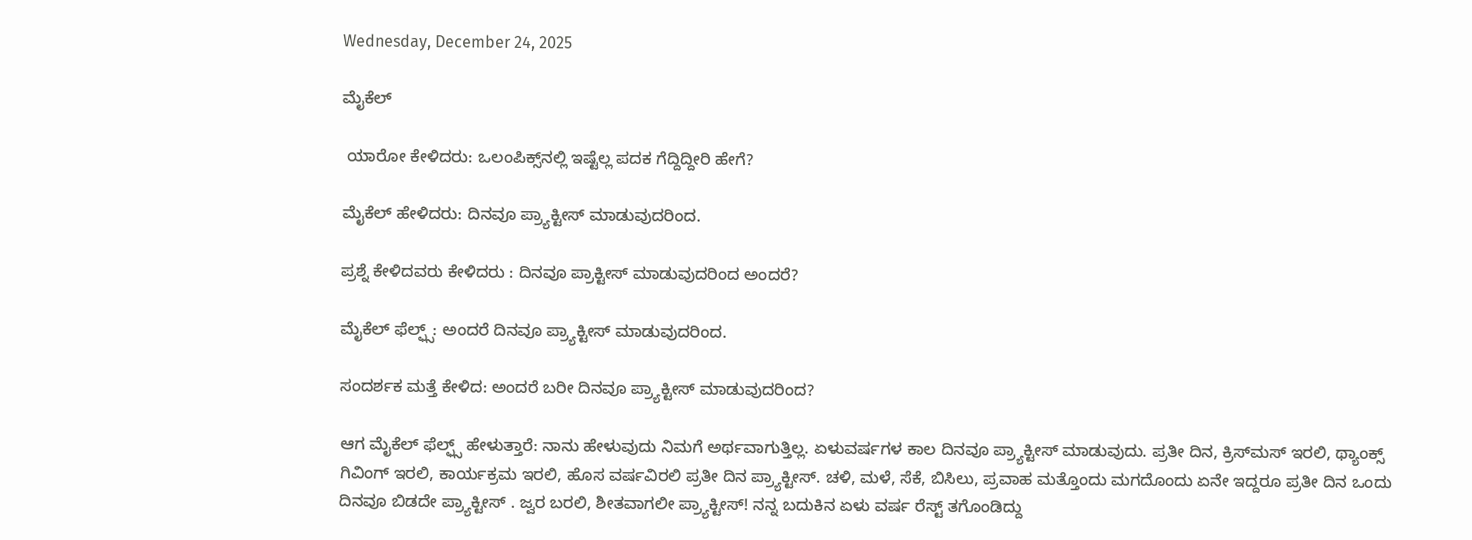Wednesday, December 24, 2025

ಮೈಕೆಲ್

 ಯಾರೋ ಕೇಳಿದರು: ಒಲಂಪಿಕ್ಸ್‌ನಲ್ಲಿ ಇಷ್ಟೆಲ್ಲ ಪದಕ ಗೆದ್ದಿದ್ದೀರಿ ಹೇಗೆ?

ಮೈಕೆಲ್‌ ಹೇಳಿದರು: ದಿನವೂ ಪ್ರ್ಯಾಕ್ಟೀಸ್‌ ಮಾಡುವುದರಿಂದ.

ಪ್ರಶ್ನೆ ಕೇಳಿದವರು ಕೇಳಿದರು : ದಿನವೂ ಪ್ರಾಕ್ಟೀಸ್‌ ಮಾಡುವುದರಿಂದ ಅಂದರೆ?

ಮೈಕೆಲ್‌ ಫೆಲ್ಫ್ಸ್‌: ಅಂದರೆ ದಿನವೂ ಪ್ರ್ಯಾಕ್ಟೀಸ್‌ ಮಾಡುವುದರಿಂದ.

ಸಂದರ್ಶಕ ಮತ್ತೆ ಕೇಳಿದ: ಅಂದರೆ ಬರೀ ದಿನವೂ ಪ್ರ್ಯಾಕ್ಟೀಸ್‌ ಮಾಡುವುದರಿಂದ?

ಆಗ ಮೈಕೆಲ್‌ ಫೆಲ್ಫ್ಸ್‌ ಹೇಳುತ್ತಾರೆ: ನಾನು ಹೇಳುವುದು ನಿಮಗೆ ಅರ್ಥವಾಗುತ್ತಿಲ್ಲ. ಏಳುವರ್ಷಗಳ ಕಾಲ ದಿನವೂ ಪ್ರ್ಯಾಕ್ಟೀಸ್‌ ಮಾಡುವುದು. ಪ್ರತೀ ದಿನ, ಕ್ರಿಸ್‌ಮಸ್‌ ಇರಲಿ, ಥ್ಯಾಂಕ್ಸ್‌ ಗಿವಿಂಗ್‌ ಇರಲಿ, ಕಾರ್ಯಕ್ರಮ ಇರಲಿ, ಹೊಸ ವರ್ಷವಿರಲಿ ಪ್ರತೀ ದಿನ ಪ್ರ್ಯಾಕ್ಟೀಸ್. ಚಳಿ, ಮಳೆ, ಸೆಕೆ, ಬಿಸಿಲು, ಪ್ರವಾಹ ಮತ್ತೊಂದು ಮಗದೊಂದು ಏನೇ ಇದ್ದರೂ ಪ್ರತೀ ದಿನ ಒಂದು ದಿನವೂ ಬಿಡದೇ ಪ್ರ್ಯಾಕ್ಟೀಸ್‌ . ಜ್ವರ ಬರಲಿ, ಶೀತವಾಗಲೀ ಪ್ರ್ಯಾಕ್ಟೀಸ್‌! ನನ್ನ ಬದುಕಿನ ಏಳು ವರ್ಷ ರೆಸ್ಟ್‌ ತಗೊಂಡಿದ್ದು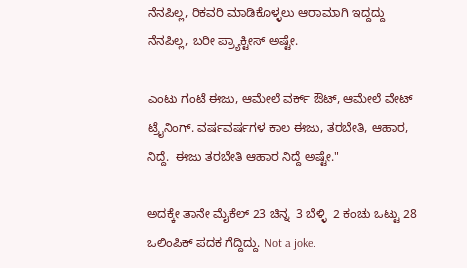ನೆನಪಿಲ್ಲ, ರಿಕವರಿ ಮಾಡಿಕೊಳ್ಳಲು ಆರಾಮಾಗಿ ಇದ್ದದ್ದು ನೆನಪಿಲ್ಲ, ಬರೀ ಪ್ರ್ಯಾಕ್ಟೀಸ್‌ ಅಷ್ಟೇ.

ಎಂಟು ಗಂಟೆ ಈಜು, ಆಮೇಲೆ ವರ್ಕ್‌ ಔಟ್‌, ಆಮೇಲೆ ವೇಟ್‌ ಟ್ರೈನಿಂಗ್‌. ವರ್ಷವರ್ಷಗಳ ಕಾಲ ಈಜು, ತರಬೇತಿ, ಆಹಾರ, ನಿದ್ದೆ.  ಈಜು ತರಬೇತಿ ಆಹಾರ ನಿದ್ದೆ ಅಷ್ಟೇ."

ಅದಕ್ಕೇ ತಾನೇ ಮೈಕೆಲ್ 23 ಚಿನ್ನ  3 ಬೆಳ್ಳಿ  2 ಕಂಚು ಒಟ್ಟು 28 ಒಲಿಂಪಿಕ್ ಪದಕ ಗೆದ್ದಿದ್ದು. Not a joke.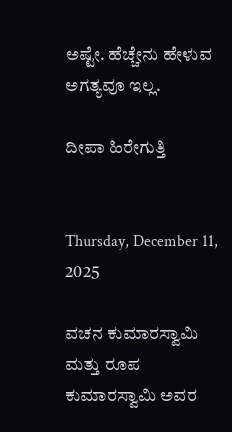ಅಷ್ಟೇ. ಹೆಚ್ಚೇನು ಹೇಳುವ ಅಗತ್ಯವೂ ಇಲ್ಲ.

ದೀಪಾ ಹಿರೇಗುತ್ತಿ


Thursday, December 11, 2025

ವಚನ ಕುಮಾರಸ್ವಾಮಿ ಮತ್ತು ರೂಪ ಕುಮಾರಸ್ವಾಮಿ ಅವರ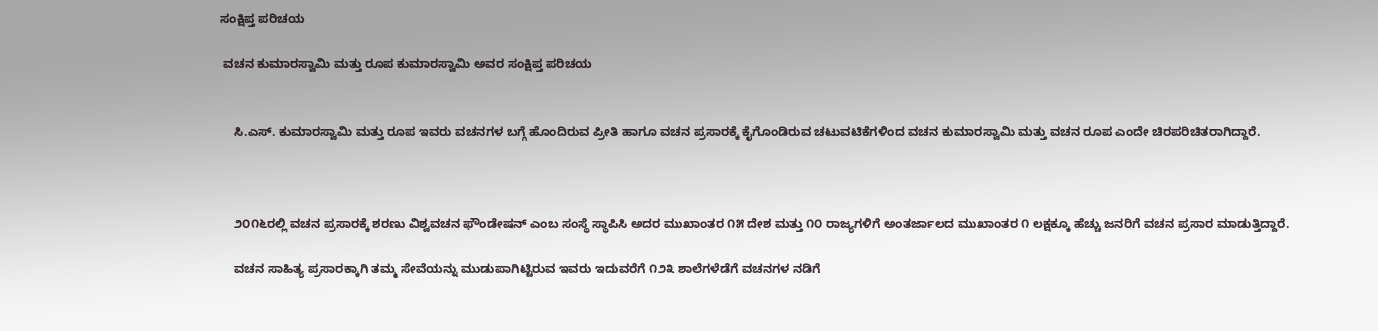ಸಂಕ್ಷಿಪ್ತ ಪರಿಚಯ

 ವಚನ ಕುಮಾರಸ್ವಾಮಿ ಮತ್ತು ರೂಪ ಕುಮಾರಸ್ವಾಮಿ ಅವರ ಸಂಕ್ಷಿಪ್ತ ಪರಿಚಯ


    ಸಿ.ಎಸ್. ಕುಮಾರಸ್ವಾಮಿ ಮತ್ತು ರೂಪ ಇವರು ವಚನಗಳ ಬಗ್ಗೆ ಹೊಂದಿರುವ ಪ್ರೀತಿ ಹಾಗೂ ವಚನ ಪ್ರಸಾರಕ್ಕೆ ಕೈಗೊಂಡಿರುವ ಚಟುವಟಿಕೆಗಳಿಂದ ವಚನ ಕುಮಾರಸ್ವಾಮಿ ಮತ್ತು ವಚನ ರೂಪ ಎಂದೇ ಚಿರಪರಿಚಿತರಾಗಿದ್ದಾರೆ.



    ೨೦೧೬ರಲ್ಲಿ ವಚನ ಪ್ರಸಾರಕ್ಕೆ ಶರಣು ವಿಶ್ವವಚನ ಫೌಂಡೇಷನ್ ಎಂಬ ಸಂಸ್ಥೆ ಸ್ಥಾಪಿಸಿ ಅದರ ಮುಖಾಂತರ ೧೫ ದೇಶ ಮತ್ತು ೧೦ ರಾಜ್ಯಗಳಿಗೆ ಅಂತರ್ಜಾಲದ ಮುಖಾಂತರ ೧ ಲಕ್ಷಕ್ಕೂ ಹೆಚ್ಚು ಜನರಿಗೆ ವಚನ ಪ್ರಸಾರ ಮಾಡುತ್ತಿದ್ದಾರೆ.

    ವಚನ ಸಾಹಿತ್ಯ ಪ್ರಸಾರಕ್ಕಾಗಿ ತಮ್ಮ ಸೇವೆಯನ್ನು ಮುಡುಪಾಗಿಟ್ಟಿರುವ ಇವರು ಇದುವರೆಗೆ ೧೨೩ ಶಾಲೆಗಳೆಡೆಗೆ ವಚನಗಳ ನಡಿಗೆ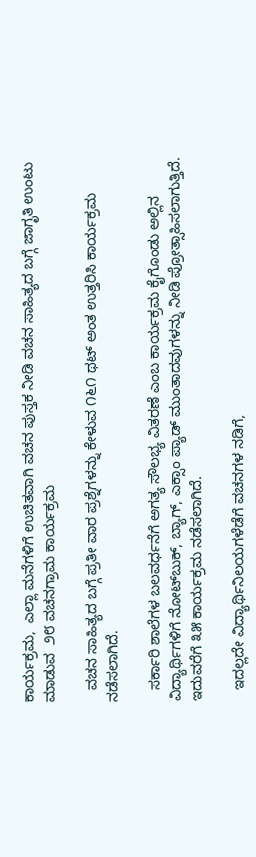ಕಾರ್ಯಕ್ರಮ,  ಎಲ್ಲಾ ಮನೆಗಳಿಗೆ ಉಚಿತವಾಗಿ ವಚನ ಪುಸ್ತಕ ನೀಡಿ ವಚನ ಸಾಹಿತ್ಯದ ಬಗ್ಗೆ ಜಾಗೃತಿ ಉಂಟು ಮಾಡುವ  ೨೮ ವಚನಗ್ರಾಮ ಕಾರ್ಯಕ್ರಮ

   ವಚನ ಸಾಹಿತ್ಯದ ಬಗ್ಗೆ ಪ್ರತೀ ವಾರ ಪ್ರಶ್ನೆಗಳನ್ನು ಕೇಳುವ ೧೬೧ ಥಟ್ ಅಂತ ಉತ್ತರಿಸಿ ಕಾರ್ಯಕ್ರಮ ನಡೆಸಲಾಗಿದೆ.

   ಸರ್ಕಾರಿ ಶಾಲೆಗಳ ಬಲವರ್ಧನೆಗೆ ಅಗತ್ಯ ಸೌಲಭ್ಯ ವಿತರಣೆ ಎಂಬ ಕಾರ್ಯಕ್ರಮ ಕೈಗೊಂಡು ಅಲ್ಲಿನ ವಿದ್ಯಾರ್ಥಿಗಳಿಗೆ ನೋಟ್‌ಬುಕ್, ಬ್ಯಾಗ್, ಎಕ್ಸಾಂ ಪ್ಯಾಡ್ ಮುಂತಾದವುಗಳನ್ನು ನೀಡಿ ಪ್ರೋತ್ಸಾಹಿಸಲಾಗುತ್ತಿದೆ. ಇದುವರೆಗೆ ೩೫ ಕಾರ್ಯಕ್ರಮ ನಡೆಸಲಾಗಿದೆ.

   ಇದಲ್ಲದೇ ವಿದ್ಯಾರ್ಥಿನಿಲಯಗಳೆಡೆಗೆ ವಚನಗಳ ನಡಿಗೆ,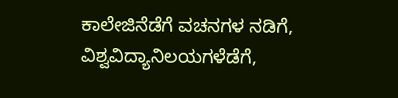ಕಾಲೇಜಿನೆಡೆಗೆ ವಚನಗಳ ನಡಿಗೆ, ವಿಶ್ವವಿದ್ಯಾನಿಲಯಗಳೆಡೆಗೆ,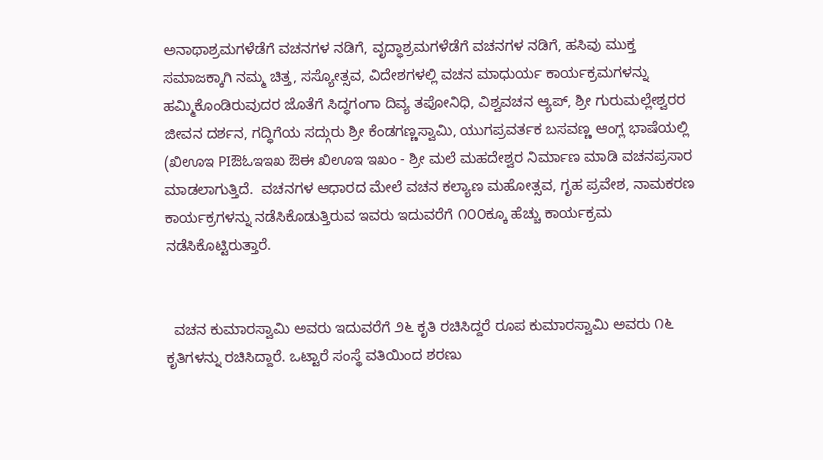ಅನಾಥಾಶ್ರಮಗಳೆಡೆಗೆ ವಚನಗಳ ನಡಿಗೆ, ವೃದ್ಧಾಶ್ರಮಗಳೆಡೆಗೆ ವಚನಗಳ ನಡಿಗೆ, ಹಸಿವು ಮುಕ್ತ ಸಮಾಜಕ್ಕಾಗಿ ನಮ್ಮ ಚಿತ್ತ, ಸಸ್ಯೋತ್ಸವ, ವಿದೇಶಗಳಲ್ಲಿ ವಚನ ಮಾಧುರ್ಯ ಕಾರ್ಯಕ್ರಮಗಳನ್ನು ಹಮ್ಮಿಕೊಂಡಿರುವುದರ ಜೊತೆಗೆ ಸಿದ್ಧಗಂಗಾ ದಿವ್ಯ ತಪೋನಿಧಿ, ವಿಶ್ವವಚನ ಆ್ಯಪ್, ಶ್ರೀ ಗುರುಮಲ್ಲೇಶ್ವರರ ಜೀವನ ದರ್ಶನ, ಗದ್ಧಿಗೆಯ ಸದ್ಗುರು ಶ್ರೀ ಕೆಂಡಗಣ್ಣಸ್ವಾಮಿ, ಯುಗಪ್ರವರ್ತಕ ಬಸವಣ್ಣ ಆಂಗ್ಲ ಭಾಷೆಯಲ್ಲಿ (ಖಿಊಇ PIಔಓಇಇಖ ಔಈ ಖಿಊಇ ಇಖಂ - ಶ್ರೀ ಮಲೆ ಮಹದೇಶ್ವರ ನಿರ್ಮಾಣ ಮಾಡಿ ವಚನಪ್ರಸಾರ ಮಾಡಲಾಗುತ್ತಿದೆ.  ವಚನಗಳ ಆಧಾರದ ಮೇಲೆ ವಚನ ಕಲ್ಯಾಣ ಮಹೋತ್ಸವ, ಗೃಹ ಪ್ರವೇಶ, ನಾಮಕರಣ ಕಾರ್ಯಕ್ರಗಳನ್ನು ನಡೆಸಿಕೊಡುತ್ತಿರುವ ಇವರು ಇದುವರೆಗೆ ೧೦೦ಕ್ಕೂ ಹೆಚ್ಚು ಕಾರ್ಯಕ್ರಮ ನಡೆಸಿಕೊಟ್ಟಿರುತ್ತಾರೆ.


  ವಚನ ಕುಮಾರಸ್ವಾಮಿ ಅವರು ಇದುವರೆಗೆ ೨೬ ಕೃತಿ ರಚಿಸಿದ್ದರೆ ರೂಪ ಕುಮಾರಸ್ವಾಮಿ ಅವರು ೧೬ ಕೃತಿಗಳನ್ನು ರಚಿಸಿದ್ದಾರೆ. ಒಟ್ಟಾರೆ ಸಂಸ್ಥೆ ವತಿಯಿಂದ ಶರಣು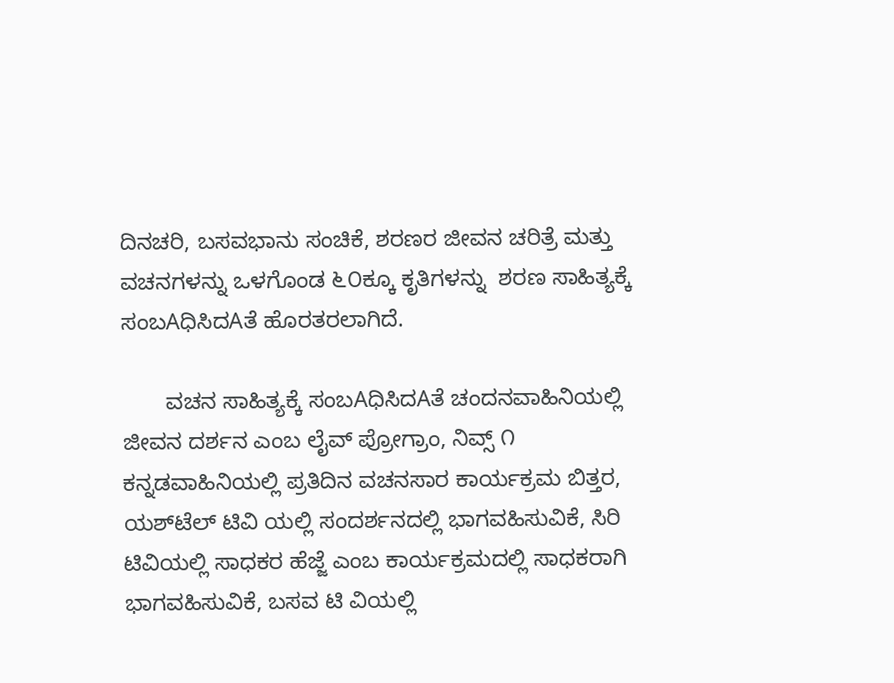ದಿನಚರಿ, ಬಸವಭಾನು ಸಂಚಿಕೆ, ಶರಣರ ಜೀವನ ಚರಿತ್ರೆ ಮತ್ತು ವಚನಗಳನ್ನು ಒಳಗೊಂಡ ೬೦ಕ್ಕೂ ಕೃತಿಗಳನ್ನು  ಶರಣ ಸಾಹಿತ್ಯಕ್ಕೆ ಸಂಬAಧಿಸಿದAತೆ ಹೊರತರಲಾಗಿದೆ.

       ವಚನ ಸಾಹಿತ್ಯಕ್ಕೆ ಸಂಬAಧಿಸಿದAತೆ ಚಂದನವಾಹಿನಿಯಲ್ಲಿ ಜೀವನ ದರ್ಶನ ಎಂಬ ಲೈವ್ ಪ್ರೋಗ್ರಾಂ, ನಿವ್ಸ್ ೧ ಕನ್ನಡವಾಹಿನಿಯಲ್ಲಿ ಪ್ರತಿದಿನ ವಚನಸಾರ ಕಾರ್ಯಕ್ರಮ ಬಿತ್ತರ, ಯಶ್‌ಟೆಲ್ ಟಿವಿ ಯಲ್ಲಿ ಸಂದರ್ಶನದಲ್ಲಿ ಭಾಗವಹಿಸುವಿಕೆ, ಸಿರಿ ಟಿವಿಯಲ್ಲಿ ಸಾಧಕರ ಹೆಜ್ಜೆ ಎಂಬ ಕಾರ್ಯಕ್ರಮದಲ್ಲಿ ಸಾಧಕರಾಗಿ ಭಾಗವಹಿಸುವಿಕೆ, ಬಸವ ಟಿ ವಿಯಲ್ಲಿ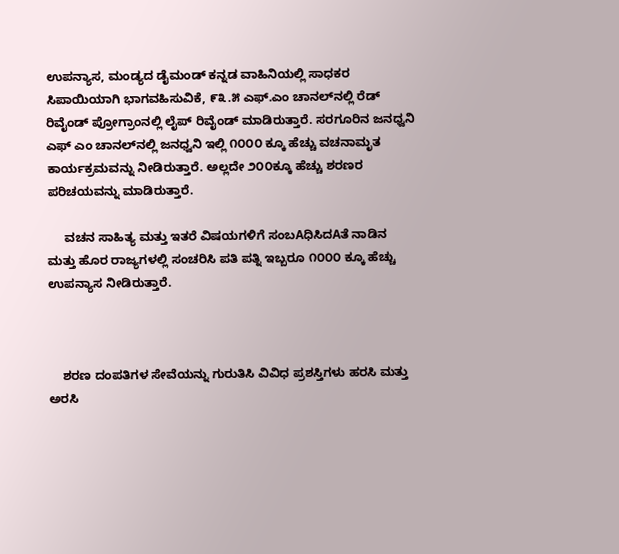ಉಪನ್ಯಾಸ, ಮಂಡ್ಯದ ಡೈಮಂಡ್ ಕನ್ನಡ ವಾಹಿನಿಯಲ್ಲಿ ಸಾಧಕರ ಸಿಪಾಯಿಯಾಗಿ ಭಾಗವಹಿಸುವಿಕೆ, ೯೩.೫ ಎಫ್.ಎಂ ಚಾನಲ್‌ನಲ್ಲಿ ರೆಡ್ ರಿವೈಂಡ್ ಪ್ರೋಗ್ರಾಂನಲ್ಲಿ ಲೈಪ್ ರಿವೈಂಡ್ ಮಾಡಿರುತ್ತಾರೆ. ಸರಗೂರಿನ ಜನಧ್ವನಿ ಎಫ್ ಎಂ ಚಾನಲ್‌ನಲ್ಲಿ ಜನಧ್ವನಿ ಇಲ್ಲಿ ೧೦೦೦ ಕ್ಕೂ ಹೆಚ್ಚು ವಚನಾಮೃತ ಕಾರ್ಯಕ್ರಮವನ್ನು ನೀಡಿರುತ್ತಾರೆ. ಅಲ್ಲದೇ ೨೦೦ಕ್ಕೂ ಹೆಚ್ಚು ಶರಣರ ಪರಿಚಯವನ್ನು ಮಾಡಿರುತ್ತಾರೆ.

     ವಚನ ಸಾಹಿತ್ಯ ಮತ್ತು ಇತರೆ ವಿಷಯಗಳಿಗೆ ಸಂಬAಧಿಸಿದAತೆ ನಾಡಿನ ಮತ್ತು ಹೊರ ರಾಜ್ಯಗಳಲ್ಲಿ ಸಂಚರಿಸಿ ಪತಿ ಪತ್ನಿ ಇಬ್ಬರೂ ೧೦೦೦ ಕ್ಕೂ ಹೆಚ್ಚು ಉಪನ್ಯಾಸ ನೀಡಿರುತ್ತಾರೆ.



    ಶರಣ ದಂಪತಿಗಳ ಸೇವೆಯನ್ನು ಗುರುತಿಸಿ ವಿವಿಧ ಪ್ರಶಸ್ತಿಗಳು ಹರಸಿ ಮತ್ತು ಅರಸಿ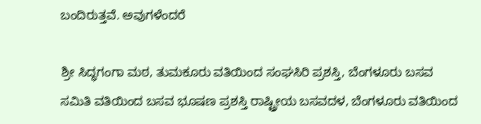ಬಂದಿರುತ್ತವೆ. ಅವುಗಳೆಂದರೆ

ಶ್ರೀ ಸಿದ್ಧಗಂಗಾ ಮಠ, ತುಮಕೂರು ವತಿಯಿಂದ ಸಂಘಸಿರಿ ಪ್ರಶಸ್ತಿ, ಬೆಂಗಳೂರು ಬಸವ ಸಮಿತಿ ವತಿಯಿಂದ ಬಸವ ಭೂಷಣ ಪ್ರಶಸ್ತಿ ರಾಷ್ಟ್ರೀಯ ಬಸವದಳ, ಬೆಂಗಳೂರು ವತಿಯಿಂದ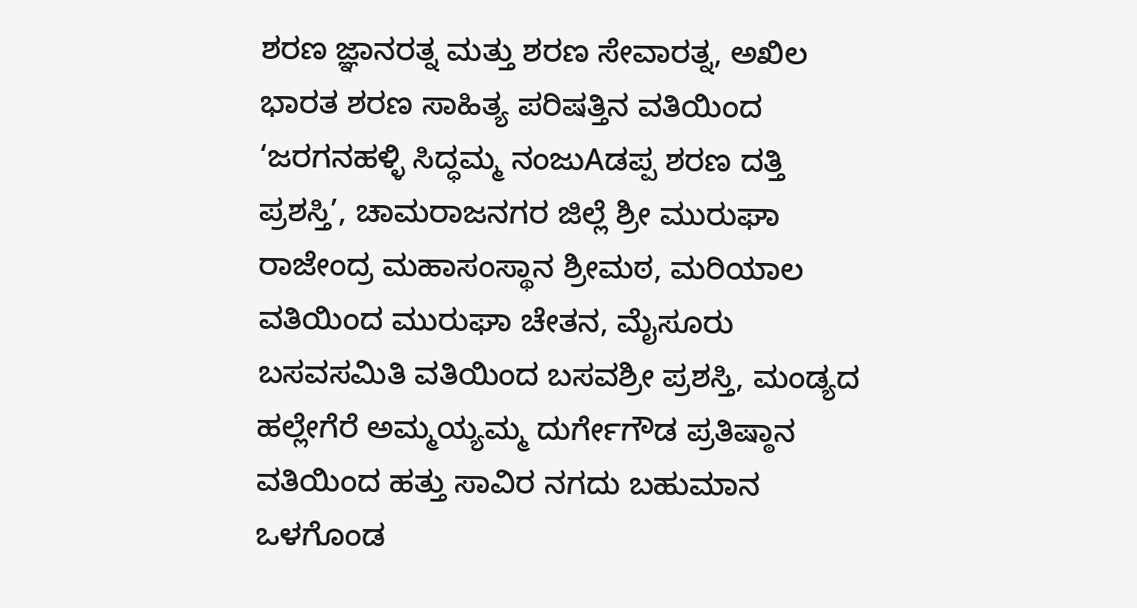ಶರಣ ಜ್ಞಾನರತ್ನ ಮತ್ತು ಶರಣ ಸೇವಾರತ್ನ, ಅಖಿಲ ಭಾರತ ಶರಣ ಸಾಹಿತ್ಯ ಪರಿಷತ್ತಿನ ವತಿಯಿಂದ ‘ಜರಗನಹಳ್ಳಿ ಸಿದ್ಧಮ್ಮ ನಂಜುAಡಪ್ಪ ಶರಣ ದತ್ತಿ ಪ್ರಶಸ್ತಿ’, ಚಾಮರಾಜನಗರ ಜಿಲ್ಲೆ ಶ್ರೀ ಮುರುಘಾ ರಾಜೇಂದ್ರ ಮಹಾಸಂಸ್ಥಾನ ಶ್ರೀಮಠ, ಮರಿಯಾಲ ವತಿಯಿಂದ ಮುರುಘಾ ಚೇತನ, ಮೈಸೂರು ಬಸವಸಮಿತಿ ವತಿಯಿಂದ ಬಸವಶ್ರೀ ಪ್ರಶಸ್ತಿ, ಮಂಡ್ಯದ ಹಲ್ಲೇಗೆರೆ ಅಮ್ಮಯ್ಯಮ್ಮ ದುರ್ಗೇಗೌಡ ಪ್ರತಿಷ್ಠಾನ ವತಿಯಿಂದ ಹತ್ತು ಸಾವಿರ ನಗದು ಬಹುಮಾನ ಒಳಗೊಂಡ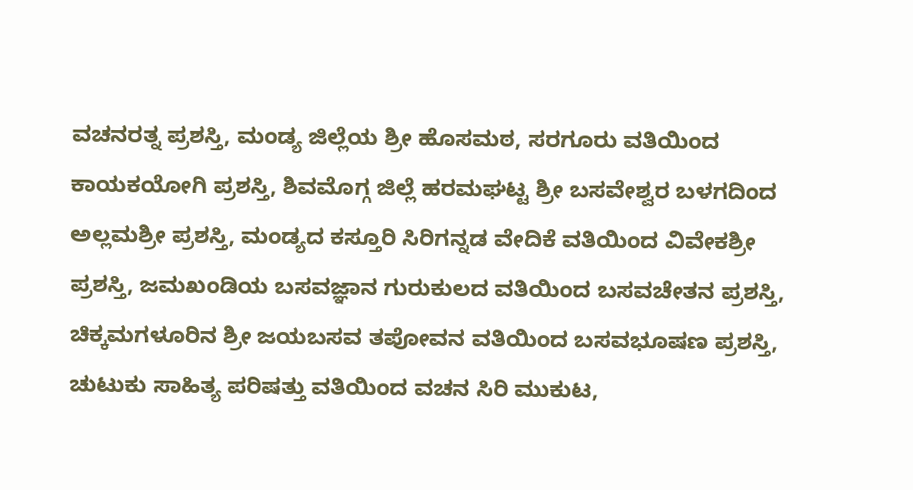ವಚನರತ್ನ ಪ್ರಶಸ್ತಿ, ಮಂಡ್ಯ ಜಿಲ್ಲೆಯ ಶ್ರೀ ಹೊಸಮಠ, ಸರಗೂರು ವತಿಯಿಂದ ಕಾಯಕಯೋಗಿ ಪ್ರಶಸ್ತಿ, ಶಿವಮೊಗ್ಗ ಜಿಲ್ಲೆ ಹರಮಘಟ್ಟ ಶ್ರೀ ಬಸವೇಶ್ವರ ಬಳಗದಿಂದ ಅಲ್ಲಮಶ್ರೀ ಪ್ರಶಸ್ತಿ, ಮಂಡ್ಯದ ಕಸ್ತೂರಿ ಸಿರಿಗನ್ನಡ ವೇದಿಕೆ ವತಿಯಿಂದ ವಿವೇಕಶ್ರೀ ಪ್ರಶಸ್ತಿ, ಜಮಖಂಡಿಯ ಬಸವಜ್ಞಾನ ಗುರುಕುಲದ ವತಿಯಿಂದ ಬಸವಚೇತನ ಪ್ರಶಸ್ತಿ, ಚಿಕ್ಕಮಗಳೂರಿನ ಶ್ರೀ ಜಯಬಸವ ತಪೋವನ ವತಿಯಿಂದ ಬಸವಭೂಷಣ ಪ್ರಶಸ್ತಿ, ಚುಟುಕು ಸಾಹಿತ್ಯ ಪರಿಷತ್ತು ವತಿಯಿಂದ ವಚನ ಸಿರಿ ಮುಕುಟ,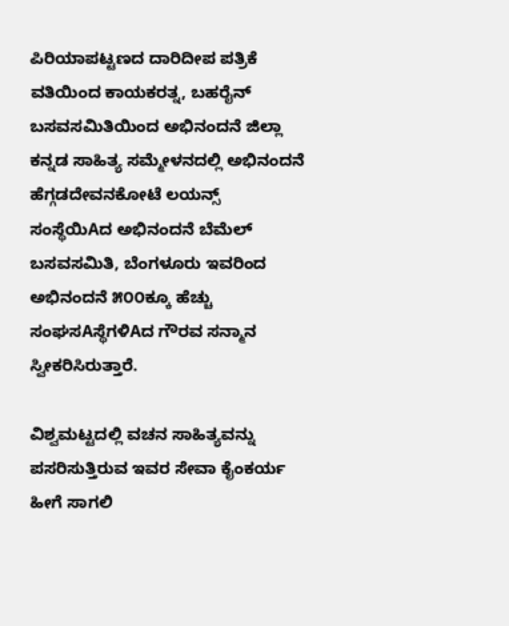ಪಿರಿಯಾಪಟ್ಟಣದ ದಾರಿದೀಪ ಪತ್ರಿಕೆ ವತಿಯಿಂದ ಕಾಯಕರತ್ನ, ಬಹರೈನ್ ಬಸವಸಮಿತಿಯಿಂದ ಅಭಿನಂದನೆ ಜಿಲ್ಲಾ ಕನ್ನಡ ಸಾಹಿತ್ಯ ಸಮ್ಮೇಳನದಲ್ಲಿ ಅಭಿನಂದನೆ ಹೆಗ್ಗಡದೇವನಕೋಟೆ ಲಯನ್ಸ್ ಸಂಸ್ಥೆಯಿAದ ಅಭಿನಂದನೆ ಬೆಮೆಲ್ ಬಸವಸಮಿತಿ, ಬೆಂಗಳೂರು ಇವರಿಂದ ಅಭಿನಂದನೆ ೫೦೦ಕ್ಕೂ ಹೆಚ್ಚು ಸಂಘಸAಸ್ಥೆಗಳಿAದ ಗೌರವ ಸನ್ಮಾನ ಸ್ವೀಕರಿಸಿರುತ್ತಾರೆ.

ವಿಶ್ವಮಟ್ಟದಲ್ಲಿ ವಚನ ಸಾಹಿತ್ಯವನ್ನು ಪಸರಿಸುತ್ತಿರುವ ಇವರ ಸೇವಾ ಕೈಂಕರ್ಯ ಹೀಗೆ ಸಾಗಲಿ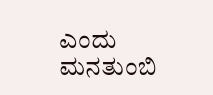ಎಂದು ಮನತುಂಬಿ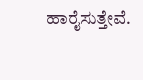ಹಾರೈಸುತ್ತೇವೆ.